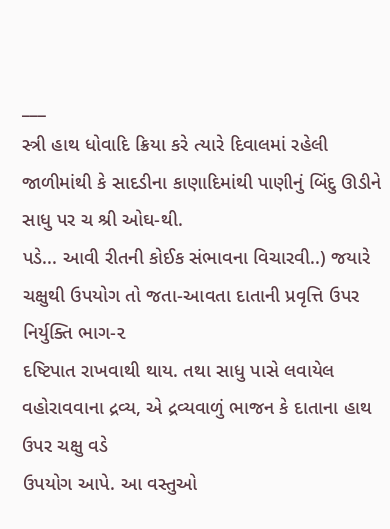___
સ્ત્રી હાથ ધોવાદિ ક્રિયા કરે ત્યારે દિવાલમાં રહેલી જાળીમાંથી કે સાદડીના કાણાદિમાંથી પાણીનું બિંદુ ઊડીને સાધુ પર ચ શ્રી ઓઘ-થી.
પડે... આવી રીતની કોઈક સંભાવના વિચારવી..) જયારે ચક્ષુથી ઉપયોગ તો જતા-આવતા દાતાની પ્રવૃત્તિ ઉપર નિર્યુક્તિ ભાગ-૨
દષ્ટિપાત રાખવાથી થાય. તથા સાધુ પાસે લવાયેલ વહોરાવવાના દ્રવ્ય, એ દ્રવ્યવાળું ભાજન કે દાતાના હાથ ઉપર ચક્ષુ વડે
ઉપયોગ આપે. આ વસ્તુઓ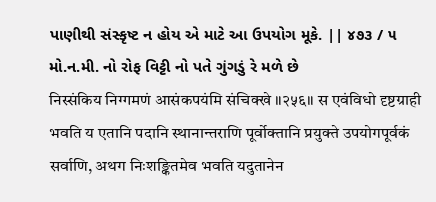પાણીથી સંસ્કૃષ્ટ ન હોય એ માટે આ ઉપયોગ મૂકે. || ૪૭૩ / ૫
મો.ન.મી. નો રોફ વિટ્ટી નો પતે ગુંગડું રે મળે છે
निस्संकिय निग्गमणं आसंकपयंमि संचिक्खे ॥२५६॥ स एवंविधो दृष्टग्राही भवति य एतानि पदानि स्थानान्तराणि पूर्वोक्तानि प्रयुक्ते उपयोगपूर्वकं सर्वाणि, अथग निःशङ्कितमेव भवति यदुतानेन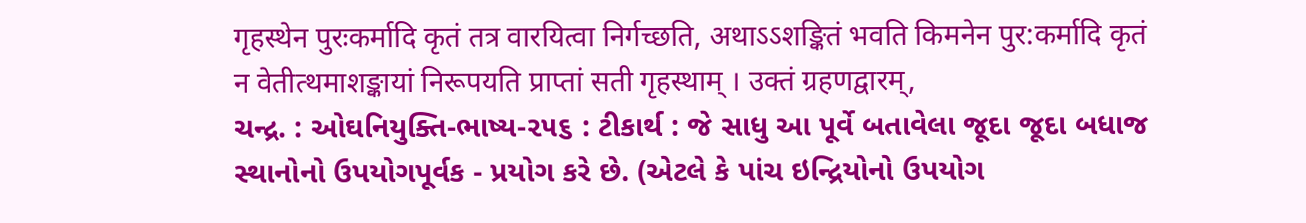गृहस्थेन पुरःकर्मादि कृतं तत्र वारयित्वा निर्गच्छति, अथाऽऽशङ्कितं भवति किमनेन पुर:कर्मादि कृतं न वेतीत्थमाशङ्कायां निरूपयति प्राप्तां सती गृहस्थाम् । उक्तं ग्रहणद्वारम्,
ચન્દ્ર. : ઓઘનિયુક્તિ-ભાષ્ય-૨૫૬ : ટીકાર્થ : જે સાધુ આ પૂર્વે બતાવેલા જૂદા જૂદા બધાજ સ્થાનોનો ઉપયોગપૂર્વક - પ્રયોગ કરે છે. (એટલે કે પાંચ ઇન્દ્રિયોનો ઉપયોગ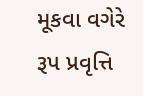મૂકવા વગેરે રૂપ પ્રવૃત્તિ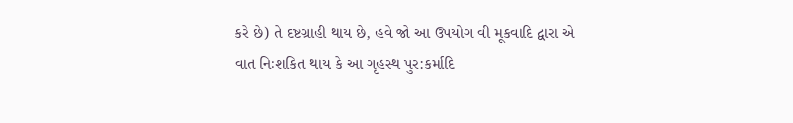કરે છે) તે દષ્ટગ્રાહી થાય છે, હવે જો આ ઉપયોગ વી મૂકવાદિ દ્વારા એ વાત નિઃશકિત થાય કે આ ગૃહસ્થ પુર:કર્માદિ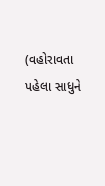(વહોરાવતા પહેલા સાધુને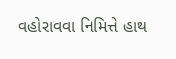વહોરાવવા નિમિત્તે હાથ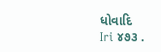ધોવાદિ
Iri ૪૭૩ .